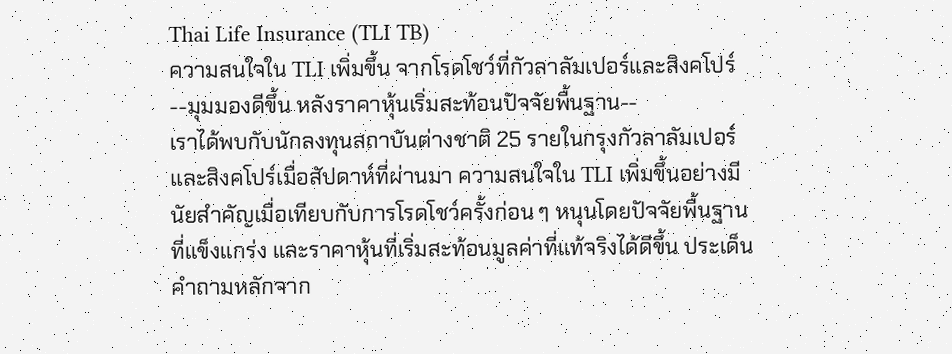Thai Life Insurance (TLI TB)
ความสนใจใน TLI เพิ่มขึ้น จากโรดโชว์ที่กัวลาลัมเปอร์และสิงคโปร์
--มุมมองดีขึ้น หลังราคาหุ้นเริ่มสะท้อนปัจจัยพื้นฐาน--
เราได้พบกับนักลงทุนสถาบันต่างชาติ 25 รายในกรุงกัวลาลัมเปอร์และสิงคโปร์เมื่อสัปดาห์ที่ผ่านมา ความสนใจใน TLI เพิ่มขึ้นอย่างมีนัยสำคัญเมื่อเทียบกับการโรดโชว์ครั้งก่อน ๆ หนุนโดยปัจจัยพื้นฐานที่แข็งแกร่ง และราคาหุ้นที่เริ่มสะท้อนมูลค่าที่แท้จริงได้ดีขึ้น ประเด็นคำถามหลักจาก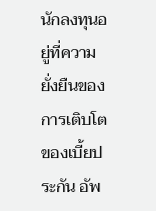นักลงทุนอยู่ที่ความยั่งยืนของการเติบโตของเบี้ยประกัน อัพ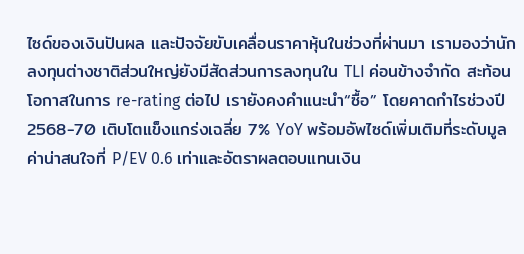ไซด์ของเงินปันผล และปัจจัยขับเคลื่อนราคาหุ้นในช่วงที่ผ่านมา เรามองว่านักลงทุนต่างชาติส่วนใหญ่ยังมีสัดส่วนการลงทุนใน TLI ค่อนข้างจำกัด สะท้อนโอกาสในการ re-rating ต่อไป เรายังคงคำแนะนำ“ซื้อ” โดยคาดกำไรช่วงปี 2568-70 เติบโตแข็งแกร่งเฉลี่ย 7% YoY พร้อมอัพไซด์เพิ่มเติมที่ระดับมูลค่าน่าสนใจที่ P/EV 0.6 เท่าและอัตราผลตอบแทนเงิน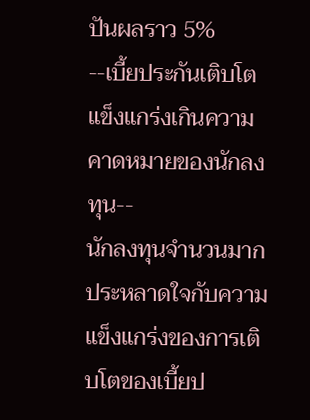ปันผลราว 5%
--เบี้ยประกันเติบโตแข็งแกร่งเกินความคาดหมายของนักลงทุน--
นักลงทุนจำนวนมากประหลาดใจกับความแข็งแกร่งของการเติบโตของเบี้ยป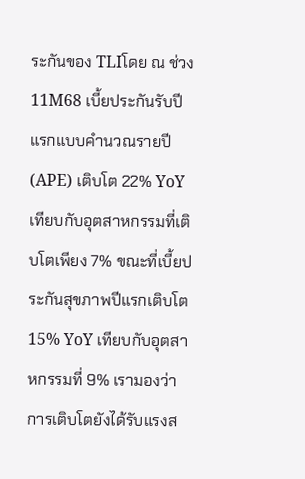ระกันของ TLIโดย ณ ช่วง 11M68 เบี้ยประกันรับปีแรกแบบคำนวณรายปี (APE) เติบโต 22% YoY เทียบกับอุตสาหกรรมที่เติบโตเพียง 7% ขณะที่เบี้ยประกันสุขภาพปีแรกเติบโต 15% YoY เทียบกับอุตสาหกรรมที่ 9% เรามองว่าการเติบโตยังได้รับแรงส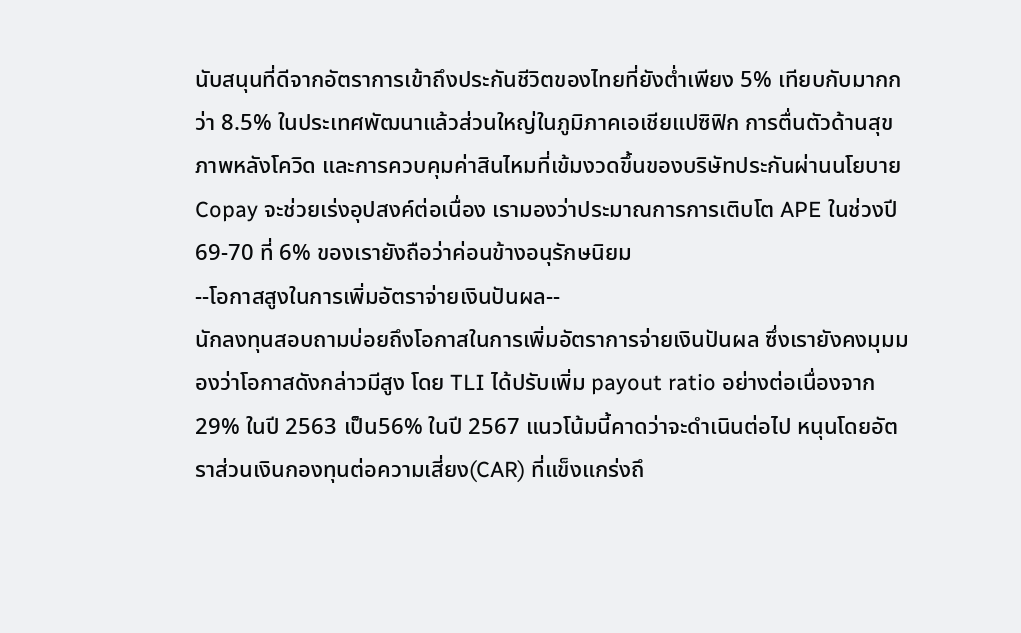นับสนุนที่ดีจากอัตราการเข้าถึงประกันชีวิตของไทยที่ยังต่ำเพียง 5% เทียบกับมากกว่า 8.5% ในประเทศพัฒนาแล้วส่วนใหญ่ในภูมิภาคเอเชียแปซิฟิก การตื่นตัวด้านสุขภาพหลังโควิด และการควบคุมค่าสินไหมที่เข้มงวดขึ้นของบริษัทประกันผ่านนโยบาย Copay จะช่วยเร่งอุปสงค์ต่อเนื่อง เรามองว่าประมาณการการเติบโต APE ในช่วงปี 69-70 ที่ 6% ของเรายังถือว่าค่อนข้างอนุรักษนิยม
--โอกาสสูงในการเพิ่มอัตราจ่ายเงินปันผล--
นักลงทุนสอบถามบ่อยถึงโอกาสในการเพิ่มอัตราการจ่ายเงินปันผล ซึ่งเรายังคงมุมมองว่าโอกาสดังกล่าวมีสูง โดย TLI ได้ปรับเพิ่ม payout ratio อย่างต่อเนื่องจาก 29% ในปี 2563 เป็น56% ในปี 2567 แนวโน้มนี้คาดว่าจะดำเนินต่อไป หนุนโดยอัตราส่วนเงินกองทุนต่อความเสี่ยง(CAR) ที่แข็งแกร่งถึ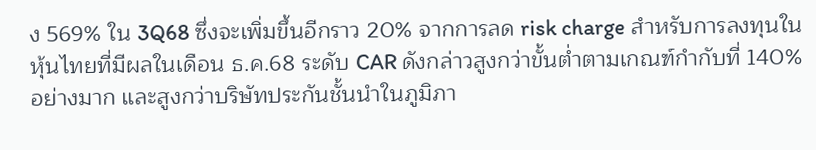ง 569% ใน 3Q68 ซึ่งจะเพิ่มขึ้นอีกราว 20% จากการลด risk charge สำหรับการลงทุนในหุ้นไทยที่มีผลในเดือน ธ.ค.68 ระดับ CAR ดังกล่าวสูงกว่าขั้นต่ำตามเกณฑ์กำกับที่ 140% อย่างมาก และสูงกว่าบริษัทประกันชั้นนำในภูมิภา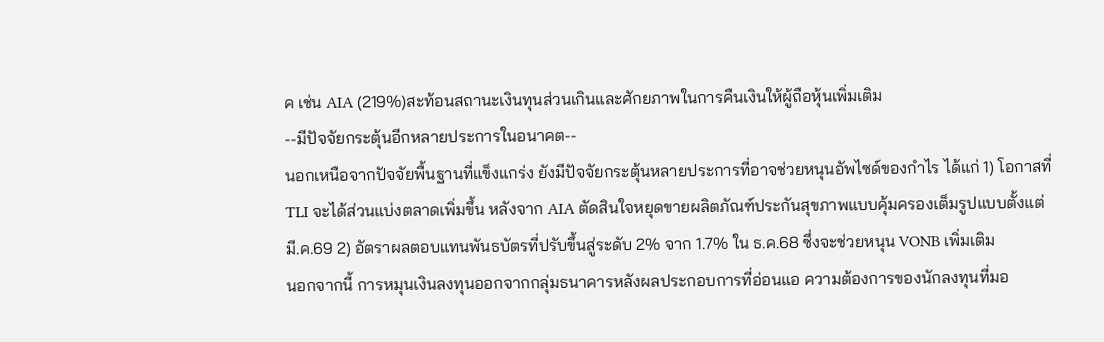ค เช่น AIA (219%)สะท้อนสถานะเงินทุนส่วนเกินและศักยภาพในการคืนเงินให้ผู้ถือหุ้นเพิ่มเติม
--มีปัจจัยกระตุ้นอีกหลายประการในอนาคต--
นอกเหนือจากปัจจัยพื้นฐานที่แข็งแกร่ง ยังมีปัจจัยกระตุ้นหลายประการที่อาจช่วยหนุนอัพไซด์ของกำไร ได้แก่ 1) โอกาสที่ TLI จะได้ส่วนแบ่งตลาดเพิ่มขึ้น หลังจาก AIA ตัดสินใจหยุดขายผลิตภัณฑ์ประกันสุขภาพแบบคุ้มครองเต็มรูปแบบตั้งแต่ มี.ค.69 2) อัตราผลตอบแทนพันธบัตรที่ปรับขึ้นสู่ระดับ 2% จาก 1.7% ใน ธ.ค.68 ซึ่งจะช่วยหนุน VONB เพิ่มเติม
นอกจากนี้ การหมุนเงินลงทุนออกจากกลุ่มธนาคารหลังผลประกอบการที่อ่อนแอ ความต้องการของนักลงทุนที่มอ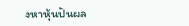งหาหุ้นปันผล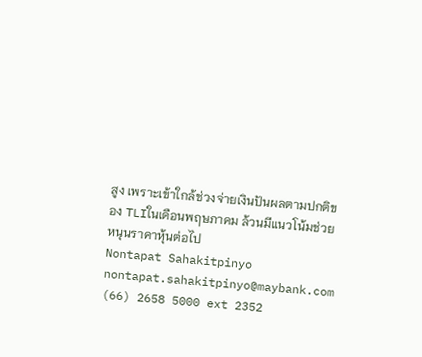สูง เพราะเข้าใกล้ช่วงจ่ายเงินปันผลตามปกติของ TLIในเดือนพฤษภาคม ล้วนมีแนวโน้มช่วยหนุนราคาหุ้นต่อไป
Nontapat Sahakitpinyo
nontapat.sahakitpinyo@maybank.com
(66) 2658 5000 ext 2352